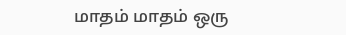மாதம் மாதம் ஒரு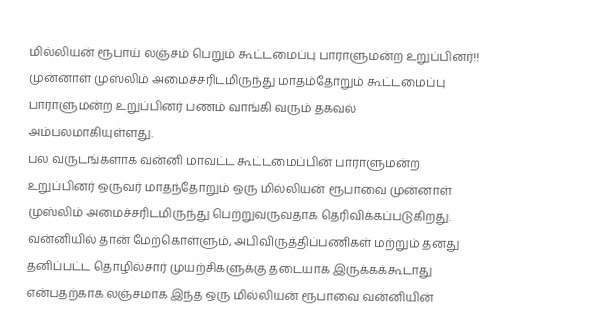மில்லியன் ரூபாய் லஞ்சம் பெறும் கூட்டமைப்பு பாராளுமன்ற உறுப்பினர்!!
முன்னாள் முஸ்லிம் அமைச்சரிடமிருந்து மாதம்தோறும் கூட்டமைப்பு பாராளுமன்ற உறுப்பினர் பணம் வாங்கி வரும் தகவல் அம்பலமாகியுள்ளது.
பல வருடங்களாக வன்னி மாவட்ட கூட்டமைப்பின் பாராளுமன்ற உறுப்பினர் ஒருவர் மாதந்தோறும் ஒரு மில்லியன் ரூபாவை முன்னாள் முஸ்லிம் அமைச்சரிடமிருந்து பெற்றுவருவதாக தெரிவிக்கப்படுகிறது.
வன்னியில் தான் மேற்கொள்ளும், அபிவிருத்திப்பணிகள் மற்றும் தனது தனிப்பட்ட தொழில்சார் முயற்சிகளுக்கு தடையாக இருக்கக்கூடாது என்பதற்காக லஞ்சமாக இந்த ஒரு மில்லியன் ரூபாவை வன்னியின்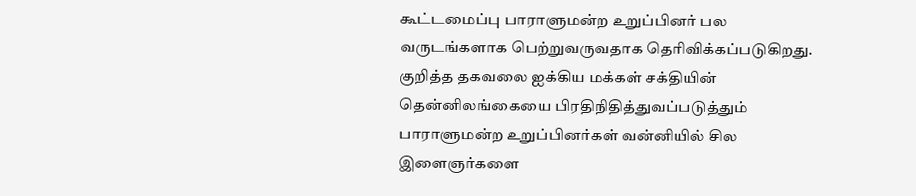கூட்டமைப்பு பாராளுமன்ற உறுப்பினர் பல வருடங்களாக பெற்றுவருவதாக தெரிவிக்கப்படுகிறது.
குறித்த தகவலை ஐக்கிய மக்கள் சக்தியின் தென்னிலங்கையை பிரதிநிதித்துவப்படுத்தும் பாராளுமன்ற உறுப்பினர்கள் வன்னியில் சில இளைஞர்களை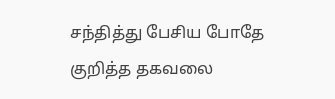சந்தித்து பேசிய போதே குறித்த தகவலை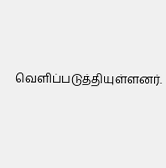வெளிப்படுத்தியுள்ளனர்.